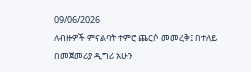09/06/2026
ለብዙዎች ምናልባት ተምሮ ጨርሶ መመረቅ፤ በተለይ በመጀመሪያ ዲግሪ አሁን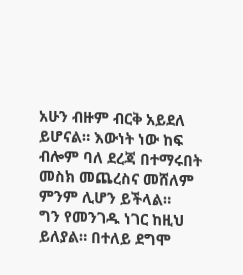አሁን ብዙም ብርቅ አይደለ ይሆናል። እውነት ነው ከፍ ብሎም ባለ ደረጃ በተማሩበት መስክ መጨረስና መሸለም ምንም ሊሆን ይችላል።
ግን የመንገዱ ነገር ከዚህ ይለያል። በተለይ ደግሞ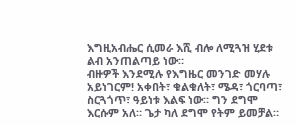እግዚአብሔር ሲመራ እሺ ብሎ ለሚጓዝ ሂደቱ ልብ አንጠልጣይ ነው።
ብዙዎች እንደሚሉ የእግዜር መንገድ መሃሉ አይነገርም! አቀበት፣ ቁልቁለት፣ ሜዳ፣ ጎርባጣ፣ ስርጓጎጥ፣ ዓይነቱ እልፍ ነው። ግን ደግሞ እርሱም አለ። ጌታ ካለ ደግሞ የትም ይመቻል።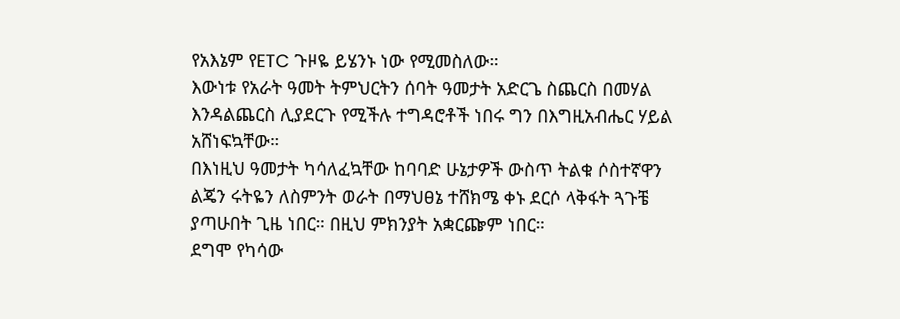የአእኔም የETC ጉዞዬ ይሄንኑ ነው የሚመስለው።
እውነቱ የአራት ዓመት ትምህርትን ሰባት ዓመታት አድርጌ ስጨርስ በመሃል እንዳልጨርስ ሊያደርጉ የሚችሉ ተግዳሮቶች ነበሩ ግን በእግዚአብሔር ሃይል አሸነፍኳቸው።
በእነዚህ ዓመታት ካሳለፈኳቸው ከባባድ ሁኔታዎች ውስጥ ትልቁ ሶስተኛዋን ልጄን ሩትዬን ለስምንት ወራት በማህፀኔ ተሸክሜ ቀኑ ደርሶ ላቅፋት ጓጉቼ ያጣሁበት ጊዜ ነበር። በዚህ ምክንያት አቋርጬም ነበር።
ደግሞ የካሳው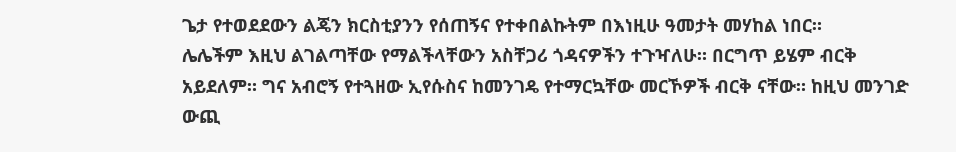ጌታ የተወደደውን ልጄን ክርስቲያንን የሰጠኝና የተቀበልኩትም በእነዚሁ ዓመታት መሃከል ነበር።
ሌሌችም እዚህ ልገልጣቸው የማልችላቸውን አስቸጋሪ ጎዳናዎችን ተጉዣለሁ። በርግጥ ይሄም ብርቅ አይደለም። ግና አብሮኝ የተጓዘው ኢየሱስና ከመንገዴ የተማርኳቸው መርኾዎች ብርቅ ናቸው። ከዚህ መንገድ ውጪ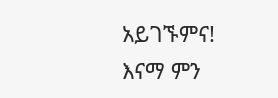አይገኙምና!
እናማ ምን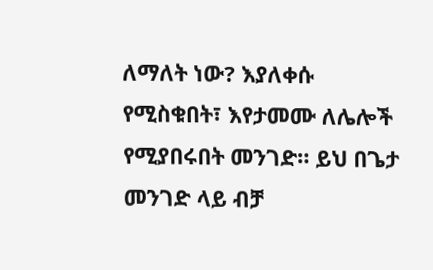ለማለት ነው? እያለቀሱ የሚስቁበት፣ እየታመሙ ለሌሎች የሚያበሩበት መንገድ። ይህ በጌታ መንገድ ላይ ብቻ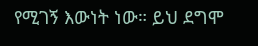የሚገኝ እውነት ነው። ይህ ደግሞ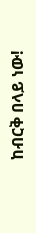ከብርቅ በላይ ነው!